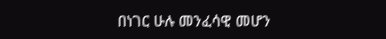በነገር ሁሉ መንፈሳዊ መሆን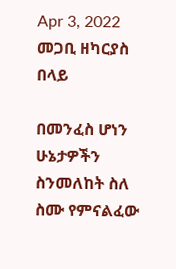Apr 3, 2022    መጋቢ ዘካርያስ በላይ

በመንፈስ ሆነን ሁኔታዎችን ስንመለከት ስለ ስሙ የምናልፈው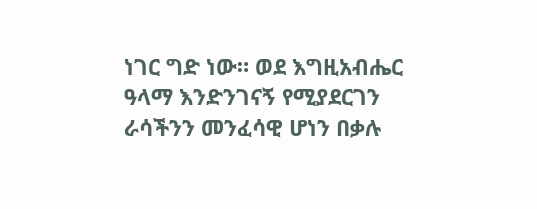ነገር ግድ ነው። ወደ እግዚአብሔር ዓላማ እንድንገናኝ የሚያደርገን ራሳችንን መንፈሳዊ ሆነን በቃሉ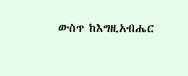ውስጥ ከእግዚአብሔር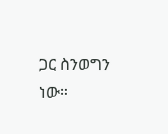ጋር ስንወግን ነው።